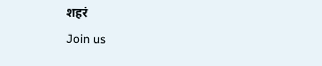शहरं
Join us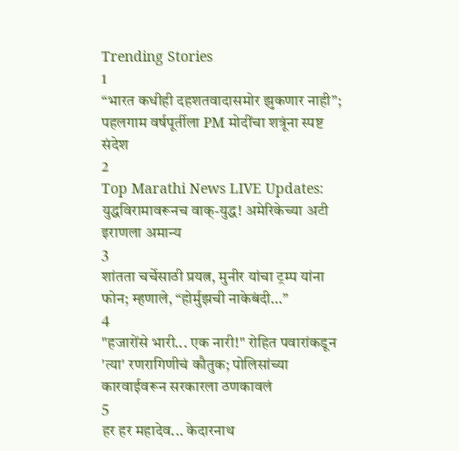Trending Stories
1
“भारत कधीही दहशतवादासमोर झुकणार नाही”; पहलगाम वर्षपूर्तीला PM मोदींचा शत्रूंना स्पष्ट संदेश
2
Top Marathi News LIVE Updates: युद्धविरामावरूनच वाक्-युद्ध! अमेरिकेच्या अटी इराणला अमान्य
3
शांतता चर्चेसाठी प्रयत्न, मुनीर यांचा ट्रम्प यांना फोन; म्हणाले, “होर्मुझची नाकेबंदी...”
4
"हजारोंसे भारी... एक नारी!" रोहित पवारांकडून 'त्या' रणरागिणीचं कौतुक; पोलिसांच्या कारवाईवरून सरकारला ठणकावलं
5
हर हर महादेव... केदारनाथ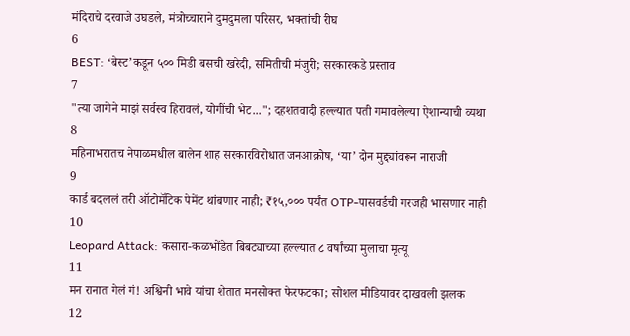मंदिराचे दरवाजे उघडले, मंत्रोच्चाराने दुमदुमला परिसर, भक्तांची रीघ
6
BEST: ‘बेस्ट’कडून ५०० मिडी बसची खरेदी, समितीची मंजुरी; सरकारकडे प्रस्ताव
7
"त्या जागेने माझं सर्वस्व हिरावलं, योगींची भेट..."; दहशतवादी हल्ल्यात पती गमावलेल्या ऐशान्याची व्यथा
8
महिनाभरातच नेपाळमधील बालेन शाह सरकारविरोधात जनआक्रोष, ‘या’ दोन मुद्द्यांवरून नाराजी
9
कार्ड बदललं तरी ऑटोमॅटिक पेमेंट थांबणार नाही; ₹१५,००० पर्यंत OTP-पासवर्डची गरजही भासणार नाही
10
Leopard Attack: कसारा-कळभोंडेत बिबट्याच्या हल्ल्यात ८ वर्षांच्या मुलाचा मृत्यू
11
मन रानात गेलं गं! अश्विनी भावे यांचा शेतात मनसोक्त फेरफटका; सोशल मीडियावर दाखवली झलक
12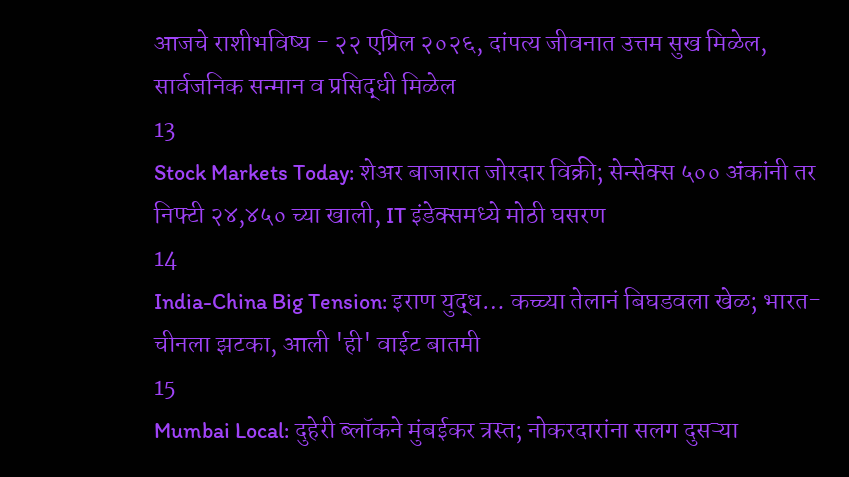आजचे राशीभविष्य - २२ एप्रिल २०२६, दांपत्य जीवनात उत्तम सुख मिळेल, सार्वजनिक सन्मान व प्रसिद्धी मिळेल
13
Stock Markets Today: शेअर बाजारात जोरदार विक्री; सेन्सेक्स ५०० अंकांनी तर निफ्टी २४,४५० च्या खाली, IT इंडेक्समध्ये मोठी घसरण
14
India-China Big Tension: इराण युद्ध… कच्च्या तेलानं बिघडवला खेळ; भारत-चीनला झटका, आली 'ही' वाईट बातमी
15
Mumbai Local: दुहेरी ब्लॉकने मुंबईकर त्रस्त; नोकरदारांना सलग दुसऱ्या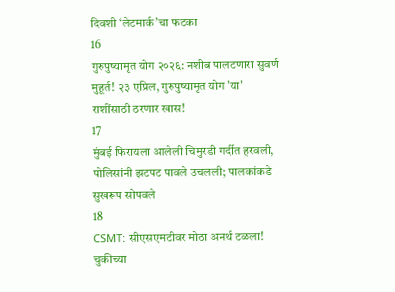दिवशी ‘लेटमार्क’चा फटका
16
गुरुपुष्यामृत योग २०२६: नशीब पालटणारा सुवर्ण मुहूर्त! २३ एप्रिल, गुरुपुष्यामृत योग 'या' राशींसाठी ठरणार खास!
17
मुंबई फिरायला आलेली चिमुरडी गर्दीत हरवली, पोलिसांनी झटपट पावले उचलली; पालकांकडे सुखरूप सोपवले
18
CSMT: सीएसएमटीवर मोठा अनर्थ टळला! चुकीच्या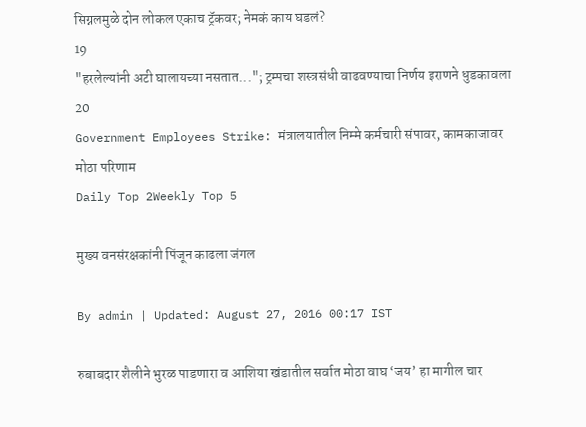सिग्नलमुळे दोन लोकल एकाच ट्रॅकवर; नेमकं काय घडलं?
19
"हरलेल्यांनी अटी घालायच्या नसतात..."; ट्रम्पचा शस्त्रसंधी वाढवण्याचा निर्णय इराणने धुडकावला
20
Government Employees Strike: मंत्रालयातील निम्मे कर्मचारी संपावर, कामकाजावर मोठा परिणाम
Daily Top 2Weekly Top 5

मुख्य वनसंरक्षकांनी पिंजून काढला जंगल

By admin | Updated: August 27, 2016 00:17 IST

रुबाबदार शैलीने भुरळ पाडणारा व आशिया खंडातील सर्वात मोठा वाघ ‘जय’ हा मागील चार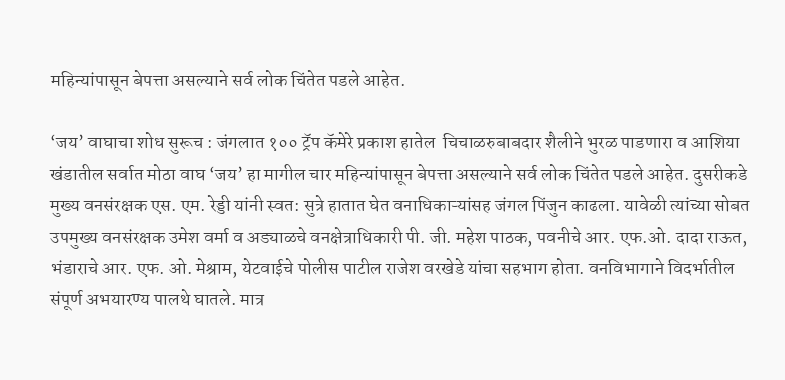महिन्यांपासून बेपत्ता असल्याने सर्व लोक चिंतेत पडले आहेत.

‘जय’ वाघाचा शोध सुरूच : जंगलात १०० ट्रॅप कॅमेरे प्रकाश हातेल  चिचाळरुबाबदार शैलीने भुरळ पाडणारा व आशिया खंडातील सर्वात मोठा वाघ ‘जय’ हा मागील चार महिन्यांपासून बेपत्ता असल्याने सर्व लोक चिंतेत पडले आहेत. दुसरीकडे मुख्य वनसंरक्षक एस. एम. रेड्डी यांनी स्वत: सुत्रे हातात घेत वनाधिकाऱ्यांसह जंगल पिंजुन काढला. यावेळी त्यांच्या सोबत उपमुख्य वनसंरक्षक उमेश वर्मा व अड्याळचे वनक्षेत्राधिकारी पी. जी. महेश पाठक, पवनीचे आर. एफ.ओ. दादा राऊत, भंडाराचे आर. एफ. ओ. मेश्राम, येटवाईचे पोलीस पाटील राजेश वरखेडे यांचा सहभाग होता. वनविभागाने विदर्भातील संपूर्ण अभयारण्य पालथे घातले. मात्र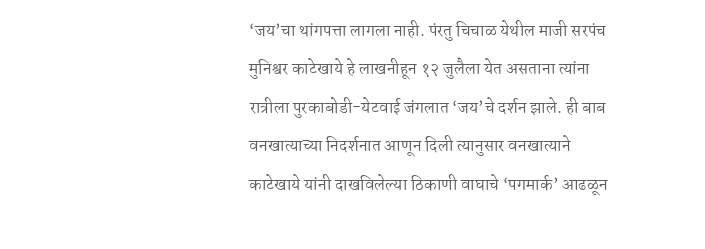‘जय’चा थांगपत्ता लागला नाही. पंरतु चिचाळ येथील माजी सरपंच मुनिश्वर काटेखाये हे लाखनीहून १२ जुलैला येत असताना त्यांना रात्रीला पुरकाबोडी-येटवाई जंगलात ‘जय’चे दर्शन झाले. ही बाब वनखात्याच्या निदर्शनात आणून दिली त्यानुसार वनखात्याने काटेखाये यांनी दाखविलेल्या ठिकाणी वाघाचे ‘पगमार्क’ आढळून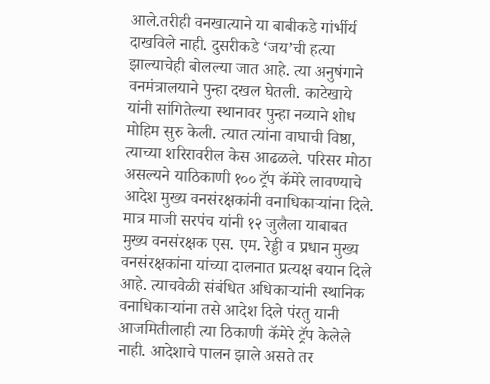आले.तरीही वनखात्याने या बाबीकडे गांर्भीर्य दाखविले नाही. दुसरीकडे ‘जय’ची हत्या झाल्याचेही बोलल्या जात आहे. त्या अनुषंगाने वनमंत्रालयाने पुन्हा दखल घेतली. काटेखाये यांनी सांगितेल्या स्थानावर पुन्हा नव्याने शोध मोहिम सुरु केली. त्यात त्यांना वाघाची विष्ठा, त्याच्या शरिरावरील केस आढळले. परिसर मोठा असल्यने याठिकाणी १०० ट्रॅप कॅमेरे लावण्याचे आदेश मुख्य वनसंरक्षकांनी वनाधिकाऱ्यांना दिले. मात्र माजी सरपंच यांनी १२ जुलैला याबाबत मुख्य वनसंरक्षक एस. एम. रेड्डी व प्रधान मुख्य वनसंरक्षकांना यांच्या दालनात प्रत्यक्ष बयान दिले आहे. त्याचवेळी संबंधित अधिकाऱ्यांनी स्थानिक वनाधिकाऱ्यांना तसे आदेश दिले पंरतु यानी आजमितीलाही त्या ठिकाणी कॅमेरे ट्रॅप केलेले नाही. आदेशाचे पालन झाले असते तर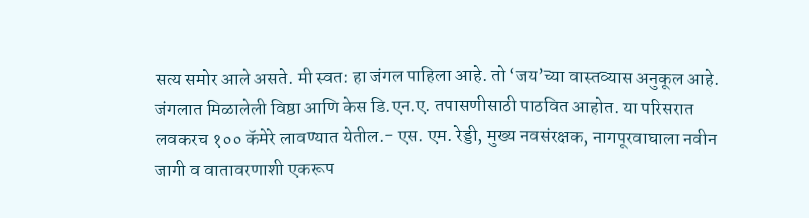सत्य समोर आले असते. मी स्वत: हा जंगल पाहिला आहे. तो ‘जय’च्या वास्तव्यास अनुकूल आहे. जंगलात मिळालेली विष्ठा आणि केस डि.एन.ए. तपासणीसाठी पाठवित आहोत. या परिसरात लवकरच १०० कॅमेरे लावण्यात येतील.- एस. एम. रेड्डी, मुख्य नवसंरक्षक, नागपूरवाघाला नवीन जागी व वातावरणाशी एकरूप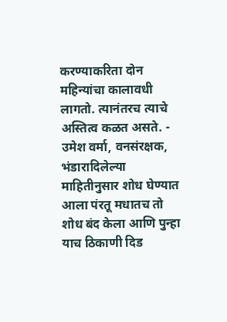करण्याकरिता दोन महिन्यांचा कालावधी लागतो. त्यानंतरच त्याचे अस्तित्व कळत असते. - उमेश वर्मा, वनसंरक्षक, भंडारादिलेल्या माहितीनुसार शोध घेण्यात आला पंरतू मधातच तो शोध बंद केला आणि पुन्हा याच ठिकाणी दिड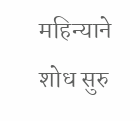महिन्याने शोध सुरु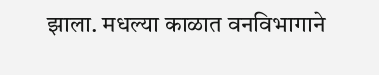झाला. मधल्या काळात वनविभागाने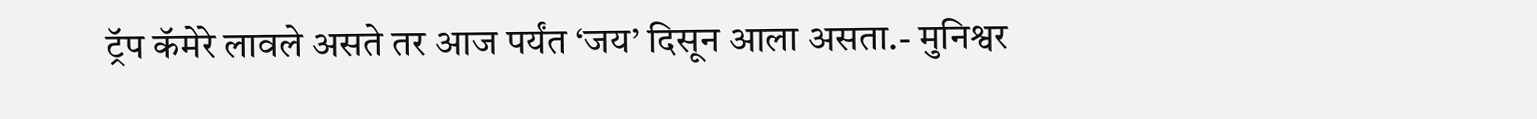ट्रॅप कॅमेरे लावले असते तर आज पर्यंत ‘जय’ दिसून आला असता.- मुनिश्वर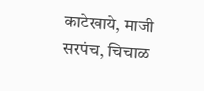काटेखाये, माजी सरपंच, चिचाळ